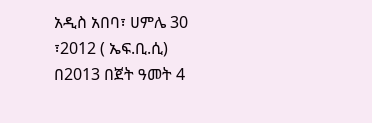አዲስ አበባ፣ ሀምሌ 30 ፣2012 ( ኤፍ.ቢ.ሲ) በ2013 በጀት ዓመት 4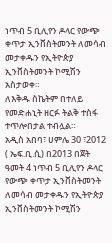ነጥብ 5 ቢሊየን ዶላር የውጭ ቀጥታ ኢንቨስትመንት ለመሳብ መታቀዱን የኢትዮጵያ ኢንቨስትመንት ኮሚሽን አስታወቀ።
ለእቅዱ ስኬትም በተለይ የመድሐኒት ዘርፉ ትልቅ ተስፋ ተጥሎበታል ተብሏል።
አዲስ አበባ፣ ሀምሌ 30 ፣2012 ( ኤፍ.ቢ.ሲ) በ2013 በጀት ዓመት 4 ነጥብ 5 ቢሊየን ዶላር የውጭ ቀጥታ ኢንቨስትመንት ለመሳብ መታቀዱን የኢትዮጵያ ኢንቨስትመንት ኮሚሽን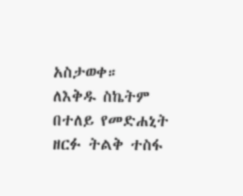አስታወቀ።
ለእቅዱ ስኬትም በተለይ የመድሐኒት ዘርፉ ትልቅ ተስፋ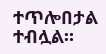ተጥሎበታል ተብሏል።